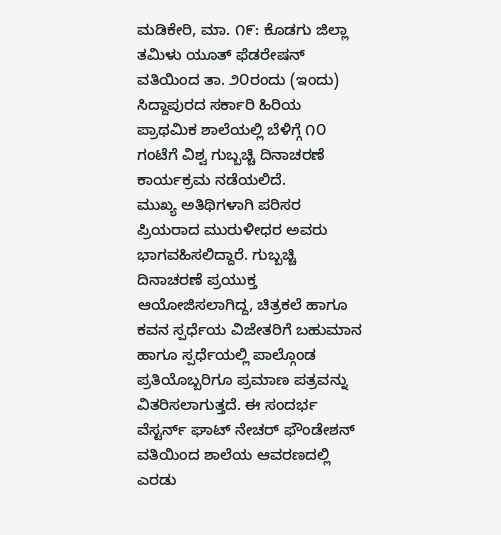ಮಡಿಕೇರಿ, ಮಾ. ೧೯: ಕೊಡಗು ಜಿಲ್ಲಾ ತಮಿಳು ಯೂತ್ ಫೆಡರೇಷನ್ ವತಿಯಿಂದ ತಾ. ೨೦ರಂದು (ಇಂದು) ಸಿದ್ದಾಪುರದ ಸರ್ಕಾರಿ ಹಿರಿಯ ಪ್ರಾಥಮಿಕ ಶಾಲೆಯಲ್ಲಿ ಬೆಳಿಗ್ಗೆ ೧೦ ಗಂಟೆಗೆ ವಿಶ್ವ ಗುಬ್ಬಚ್ಚಿ ದಿನಾಚರಣೆ ಕಾರ್ಯಕ್ರಮ ನಡೆಯಲಿದೆ.
ಮುಖ್ಯ ಅತಿಥಿಗಳಾಗಿ ಪರಿಸರ ಪ್ರಿಯರಾದ ಮುರುಳೀಧರ ಅವರು ಭಾಗವಹಿಸಲಿದ್ದಾರೆ. ಗುಬ್ಬಚ್ಚಿ ದಿನಾಚರಣೆ ಪ್ರಯುಕ್ತ ಆಯೋಜಿಸಲಾಗಿದ್ದ, ಚಿತ್ರಕಲೆ ಹಾಗೂ ಕವನ ಸ್ಪರ್ಧೆಯ ವಿಜೇತರಿಗೆ ಬಹುಮಾನ ಹಾಗೂ ಸ್ಪರ್ಧೆಯಲ್ಲಿ ಪಾಲ್ಗೊಂಡ ಪ್ರತಿಯೊಬ್ಬರಿಗೂ ಪ್ರಮಾಣ ಪತ್ರವನ್ನು ವಿತರಿಸಲಾಗುತ್ತದೆ. ಈ ಸಂದರ್ಭ ವೆಸ್ಟರ್ನ್ ಘಾಟ್ ನೇಚರ್ ಫೌಂಡೇಶನ್ ವತಿಯಿಂದ ಶಾಲೆಯ ಆವರಣದಲ್ಲಿ ಎರಡು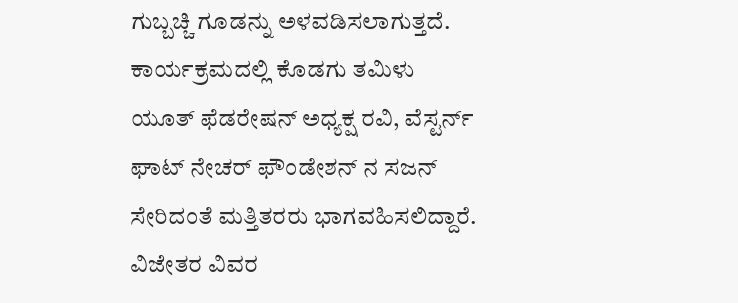ಗುಬ್ಬಚ್ಚಿ ಗೂಡನ್ನು ಅಳವಡಿಸಲಾಗುತ್ತದೆ. ಕಾರ್ಯಕ್ರಮದಲ್ಲಿ ಕೊಡಗು ತಮಿಳು ಯೂತ್ ಫೆಡರೇಷನ್ ಅಧ್ಯಕ್ಷ ರವಿ, ವೆಸ್ಟರ್ನ್ ಘಾಟ್ ನೇಚರ್ ಫೌಂಡೇಶನ್ ನ ಸಜನ್ ಸೇರಿದಂತೆ ಮತ್ತಿತರರು ಭಾಗವಹಿಸಲಿದ್ದಾರೆ.
ವಿಜೇತರ ವಿವರ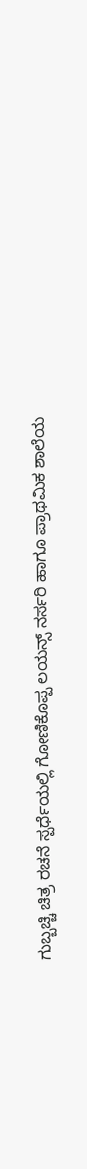ಗುಬ್ಬಚ್ಚಿ ಚಿತ್ರ ರಚನೆ ಸ್ಪರ್ಧೆಯಲ್ಲಿ ಗೋಣಿಕೊಪ್ಪ ಲಯನ್ಸ್ ನರ್ಸರಿ ಹಾಗೂ ಪ್ರಾಥಮಿಕ ಶಾಲೆಯ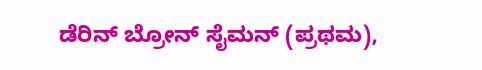ಡೆರಿನ್ ಬ್ರೋನ್ ಸೈಮನ್ (ಪ್ರಥಮ),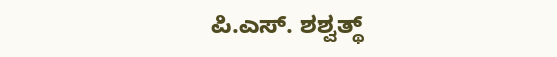ಪಿ.ಎಸ್. ಶಶ್ವತ್ಥ್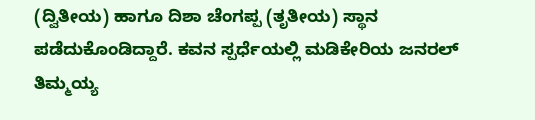(ದ್ವಿತೀಯ) ಹಾಗೂ ದಿಶಾ ಚೆಂಗಪ್ಪ (ತೃತೀಯ) ಸ್ಥಾನ ಪಡೆದುಕೊಂಡಿದ್ದಾರೆ. ಕವನ ಸ್ಪರ್ಧೆಯಲ್ಲಿ ಮಡಿಕೇರಿಯ ಜನರಲ್ ತಿಮ್ಮಯ್ಯ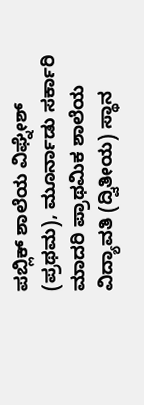ಪಬ್ಲಿಕ್ ಶಾಲೆಯ ವಿಘ್ನೇಶ್ (ಪ್ರಥಮ), ಮೂರ್ನಾಡು ಸರ್ಕಾರಿ ಮಾದರಿ ಪ್ರಾಥಮಿಕ ಶಾಲೆಯ ವಿದ್ಯಾವತಿ (ದ್ವಿತೀಯ) ಸ್ಥಾನ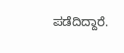ಪಡೆದಿದ್ದಾರೆ.